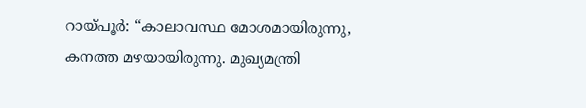റായ്പൂർ: “കാലാവസ്ഥ മോശമായിരുന്നു, കനത്ത മഴയായിരുന്നു. മുഖ്യമന്ത്രി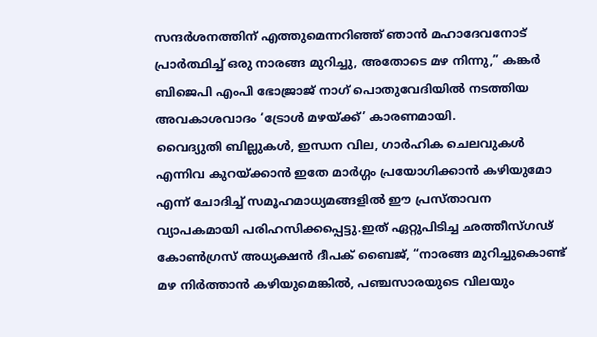സന്ദർശനത്തിന് എത്തുമെന്നറിഞ്ഞ് ഞാൻ മഹാദേവനോട് പ്രാർത്ഥിച്ച് ഒരു നാരങ്ങ മുറിച്ചു, അതോടെ മഴ നിന്നു,” കങ്കർ ബിജെപി എംപി ഭോജ്രാജ് നാഗ് പൊതുവേദിയിൽ നടത്തിയ അവകാശവാദം ‘ട്രോൾ മഴയ്ക്ക്’ കാരണമായി.
വൈദ്യുതി ബില്ലുകൾ, ഇന്ധന വില, ഗാർഹിക ചെലവുകൾ എന്നിവ കുറയ്ക്കാൻ ഇതേ മാർഗ്ഗം പ്രയോഗിക്കാൻ കഴിയുമോ എന്ന് ചോദിച്ച് സമൂഹമാധ്യമങ്ങളിൽ ഈ പ്രസ്താവന വ്യാപകമായി പരിഹസിക്കപ്പെട്ടു.ഇത് ഏറ്റുപിടിച്ച ഛത്തീസ്ഗഢ് കോൺഗ്രസ് അധ്യക്ഷൻ ദീപക് ബൈജ്, “നാരങ്ങ മുറിച്ചുകൊണ്ട് മഴ നിർത്താൻ കഴിയുമെങ്കിൽ, പഞ്ചസാരയുടെ വിലയും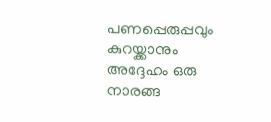പണപ്പെരുപ്പവും കുറയ്ക്കാനും അദ്ദേഹം ഒരു നാരങ്ങ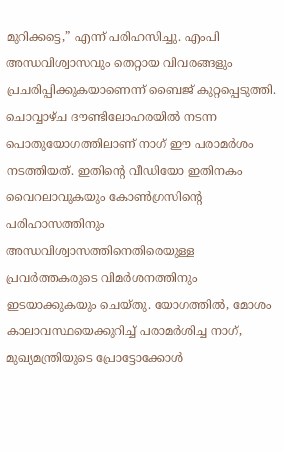മുറിക്കട്ടെ,” എന്ന് പരിഹസിച്ചു. എംപി അന്ധവിശ്വാസവും തെറ്റായ വിവരങ്ങളും പ്രചരിപ്പിക്കുകയാണെന്ന് ബൈജ് കുറ്റപ്പെടുത്തി.
ചൊവ്വാഴ്ച ദൗണ്ടിലോഹരയിൽ നടന്ന പൊതുയോഗത്തിലാണ് നാഗ് ഈ പരാമർശം നടത്തിയത്. ഇതിന്റെ വീഡിയോ ഇതിനകം വൈറലാവുകയും കോൺഗ്രസിന്റെ പരിഹാസത്തിനും അന്ധവിശ്വാസത്തിനെതിരെയുള്ള പ്രവർത്തകരുടെ വിമർശനത്തിനും ഇടയാക്കുകയും ചെയ്തു. യോഗത്തിൽ, മോശം കാലാവസ്ഥയെക്കുറിച്ച് പരാമർശിച്ച നാഗ്, മുഖ്യമന്ത്രിയുടെ പ്രോട്ടോക്കോൾ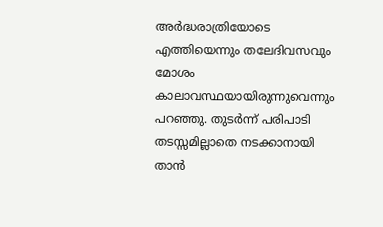അർദ്ധരാത്രിയോടെ എത്തിയെന്നും തലേദിവസവും മോശം കാലാവസ്ഥയായിരുന്നുവെന്നും പറഞ്ഞു. തുടർന്ന് പരിപാടി തടസ്സമില്ലാതെ നടക്കാനായി താൻ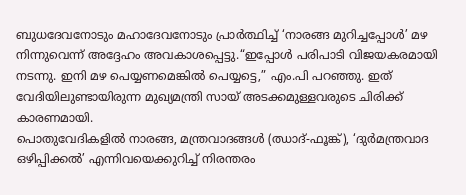ബുധദേവനോടും മഹാദേവനോടും പ്രാർത്ഥിച്ച് ‘നാരങ്ങ മുറിച്ചപ്പോൾ’ മഴ നിന്നുവെന്ന് അദ്ദേഹം അവകാശപ്പെട്ടു.“ഇപ്പോൾ പരിപാടി വിജയകരമായി നടന്നു. ഇനി മഴ പെയ്യണമെങ്കിൽ പെയ്യട്ടെ,” എം.പി പറഞ്ഞു. ഇത് വേദിയിലുണ്ടായിരുന്ന മുഖ്യമന്ത്രി സായ് അടക്കമുള്ളവരുടെ ചിരിക്ക് കാരണമായി.
പൊതുവേദികളിൽ നാരങ്ങ, മന്ത്രവാദങ്ങൾ (ഝാദ്-ഫൂങ്ക്), ‘ദുർമന്ത്രവാദ ഒഴിപ്പിക്കൽ’ എന്നിവയെക്കുറിച്ച് നിരന്തരം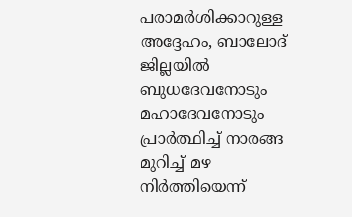പരാമർശിക്കാറുള്ള അദ്ദേഹം, ബാലോദ് ജില്ലയിൽ ബുധദേവനോടും മഹാദേവനോടും പ്രാർത്ഥിച്ച് നാരങ്ങ മുറിച്ച് മഴ നിർത്തിയെന്ന്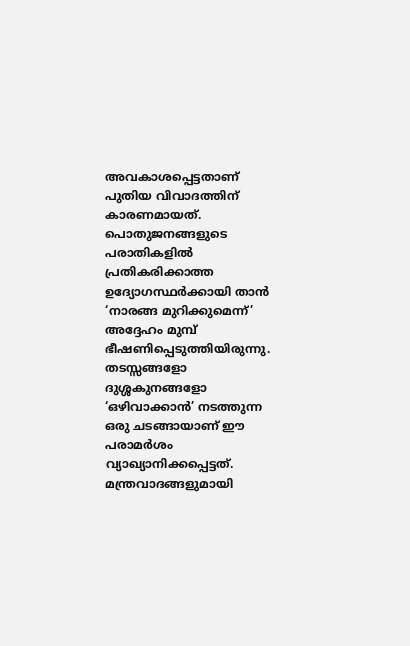അവകാശപ്പെട്ടതാണ് പുതിയ വിവാദത്തിന് കാരണമായത്. പൊതുജനങ്ങളുടെ പരാതികളിൽ പ്രതികരിക്കാത്ത ഉദ്യോഗസ്ഥർക്കായി താൻ ‘നാരങ്ങ മുറിക്കുമെന്ന്’ അദ്ദേഹം മുമ്പ് ഭീഷണിപ്പെടുത്തിയിരുന്നു. തടസ്സങ്ങളോ ദുശ്ശകുനങ്ങളോ ‘ഒഴിവാക്കാൻ’ നടത്തുന്ന ഒരു ചടങ്ങായാണ് ഈ പരാമർശം വ്യാഖ്യാനിക്കപ്പെട്ടത്. മന്ത്രവാദങ്ങളുമായി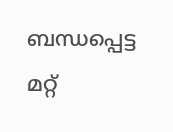ബന്ധപ്പെട്ട മറ്റ്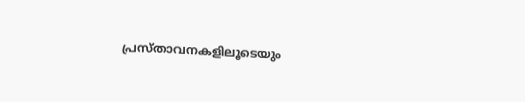പ്രസ്താവനകളിലൂടെയും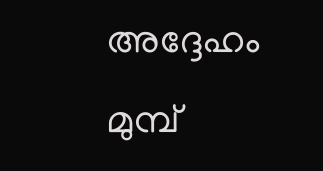അദ്ദേഹം മുമ്പ്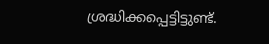ശ്രദ്ധിക്കപ്പെട്ടിട്ടുണ്ട്.